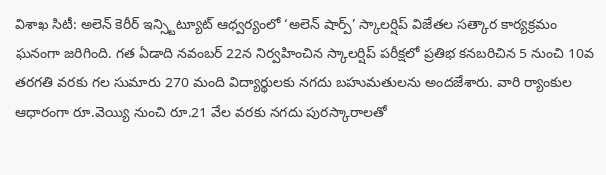విశాఖ సిటీ: అలెన్ కెరీర్ ఇన్స్టిట్యూట్ ఆధ్వర్యంలో ‘అలెన్ షార్ప్’ స్కాలర్షిప్ విజేతల సత్కార కార్యక్రమం ఘనంగా జరిగింది. గత ఏడాది నవంబర్ 22న నిర్వహించిన స్కాలర్షిప్ పరీక్షలో ప్రతిభ కనబరిచిన 5 నుంచి 10వ తరగతి వరకు గల సుమారు 270 మంది విద్యార్థులకు నగదు బహుమతులను అందజేశారు. వారి ర్యాంకుల ఆధారంగా రూ.వెయ్యి నుంచి రూ.21 వేల వరకు నగదు పురస్కారాలతో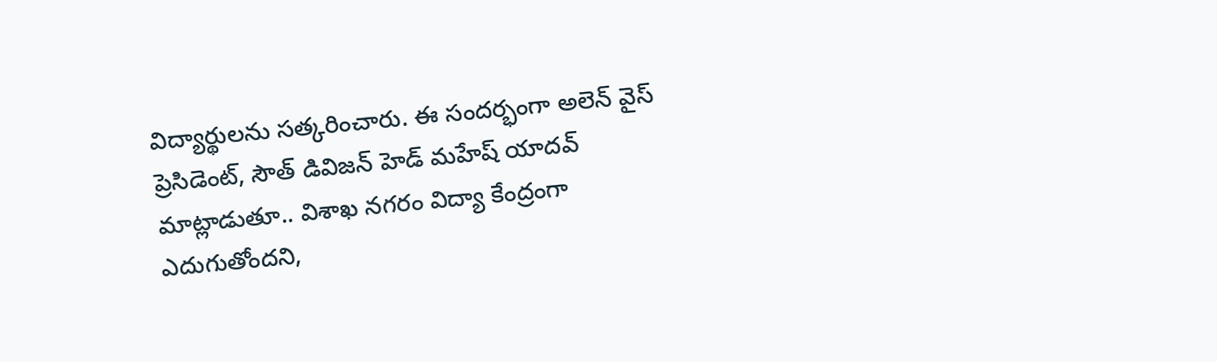విద్యార్థులను సత్కరించారు. ఈ సందర్భంగా అలెన్ వైస్ ప్రెసిడెంట్, సౌత్ డివిజన్ హెడ్ మహేష్ యాదవ్ మాట్లాడుతూ.. విశాఖ నగరం విద్యా కేంద్రంగా ఎదుగుతోందని,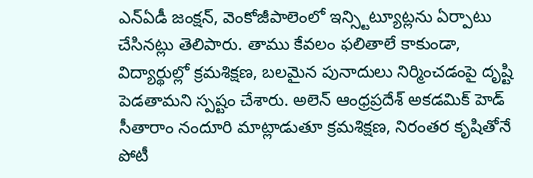ఎన్ఏడీ జంక్షన్, వెంకోజీపాలెంలో ఇన్స్టిట్యూట్లను ఏర్పాటు చేసినట్లు తెలిపారు. తాము కేవలం ఫలితాలే కాకుండా, విద్యార్థుల్లో క్రమశిక్షణ, బలమైన పునాదులు నిర్మించడంపై దృష్టి పెడతామని స్పష్టం చేశారు. అలెన్ ఆంధ్రప్రదేశ్ అకడమిక్ హెడ్ సీతారాం నందూరి మాట్లాడుతూ క్రమశిక్షణ, నిరంతర కృషితోనే పోటీ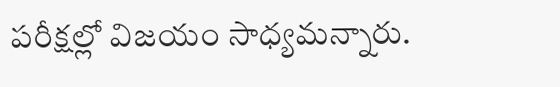పరీక్షల్లో విజయం సాధ్యమన్నారు.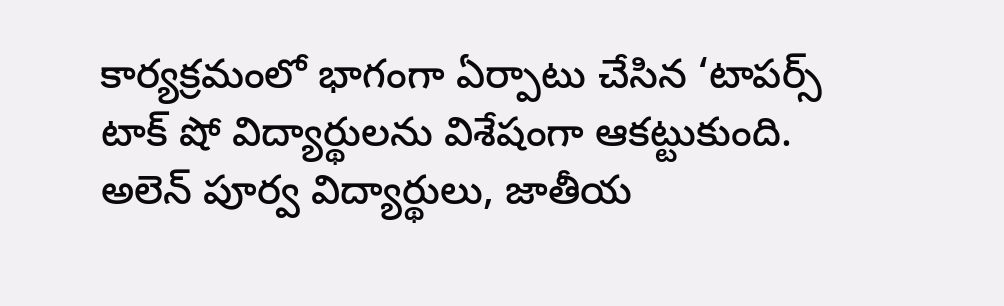కార్యక్రమంలో భాగంగా ఏర్పాటు చేసిన ‘టాపర్స్ టాక్ షో విద్యార్థులను విశేషంగా ఆకట్టుకుంది. అలెన్ పూర్వ విద్యార్థులు, జాతీయ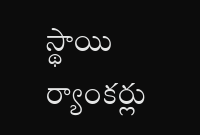స్థాయి ర్యాంకర్లు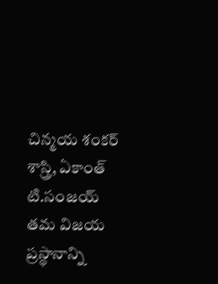చిన్మయ శంకర్ శాస్త్రి, ఏకాంత్ టి.సంజయ్ తమ విజయ ప్రస్థానాన్ని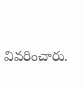వివరించారు.